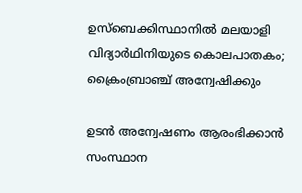ഉസ്ബെക്കിസ്ഥാനിൽ മലയാളി വിദ്യാർഥിനിയുടെ കൊലപാതകം; ക്രൈംബ്രാഞ്ച് അന്വേഷിക്കും

ഉടൻ അന്വേഷണം ആരംഭിക്കാൻ സംസ്ഥാന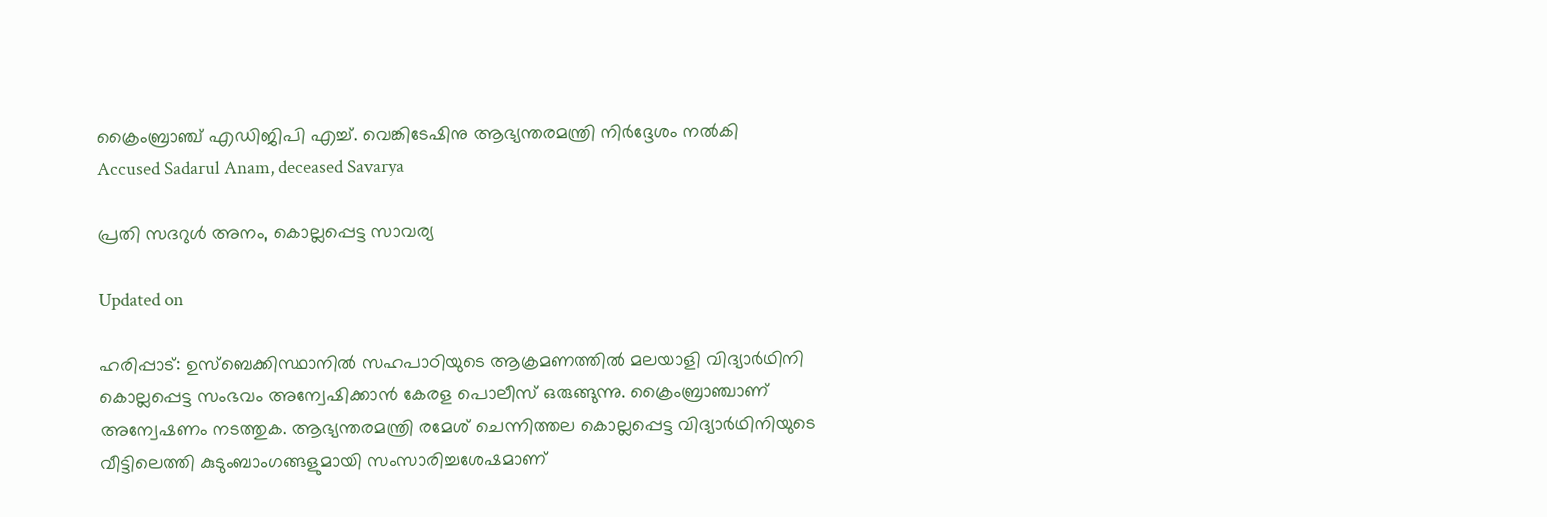ക്രൈംബ്രാഞ്ച് എഡിജിപി എച്ച്. വെങ്കിടേഷിനു ആഭ്യന്തരമന്ത്രി നിർദ്ദേശം നൽകി
Accused Sadarul Anam, deceased Savarya

പ്രതി സദറുൾ അനം, കൊല്ലപ്പെട്ട സാവര്യ

Updated on

ഹരിപ്പാട്: ഉസ്ബെക്കിസ്ഥാനിൽ സഹപാഠിയുടെ ആക്രമണത്തിൽ മലയാളി വിദ്യാർഥിനി കൊല്ലപ്പെട്ട സംഭവം അന്വേഷിക്കാൻ കേരള പൊലീസ് ഒരുങ്ങുന്നു. ക്രൈംബ്രാഞ്ചാണ് അന്വേഷണം നടത്തുക. ആഭ്യന്തരമന്ത്രി രമേശ് ചെന്നിത്തല കൊല്ലപ്പെട്ട വിദ്യാർഥിനിയുടെ വീട്ടിലെത്തി കുടുംബാംഗങ്ങളുമായി സംസാരിച്ചശേഷമാണ്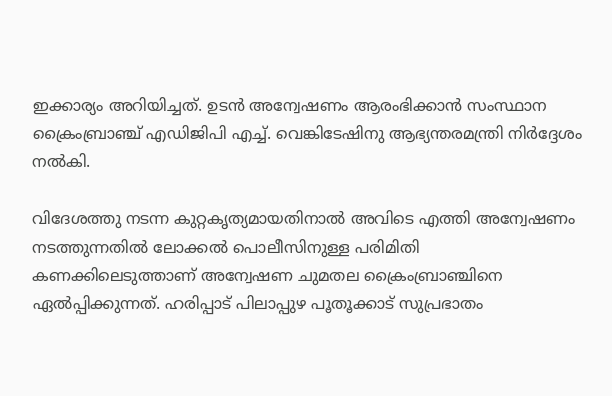ഇക്കാര്യം അറിയിച്ചത്. ഉടൻ അന്വേഷണം ആരംഭിക്കാൻ സംസ്ഥാന ക്രൈംബ്രാഞ്ച് എഡിജിപി എച്ച്. വെങ്കിടേഷിനു ആഭ്യന്തരമന്ത്രി നിർദ്ദേശം നൽകി.

വിദേശത്തു നടന്ന കുറ്റകൃത്യമായതിനാൽ അവിടെ എത്തി അന്വേഷണം നടത്തുന്നതിൽ ലോക്കൽ പൊലീസിനുള്ള പരിമിതി കണക്കിലെടുത്താണ് അന്വേഷണ ചുമതല ക്രൈംബ്രാഞ്ചിനെ ഏൽപ്പിക്കുന്നത്. ഹരിപ്പാട് പിലാപ്പുഴ പൂതൂക്കാട് സുപ്രഭാതം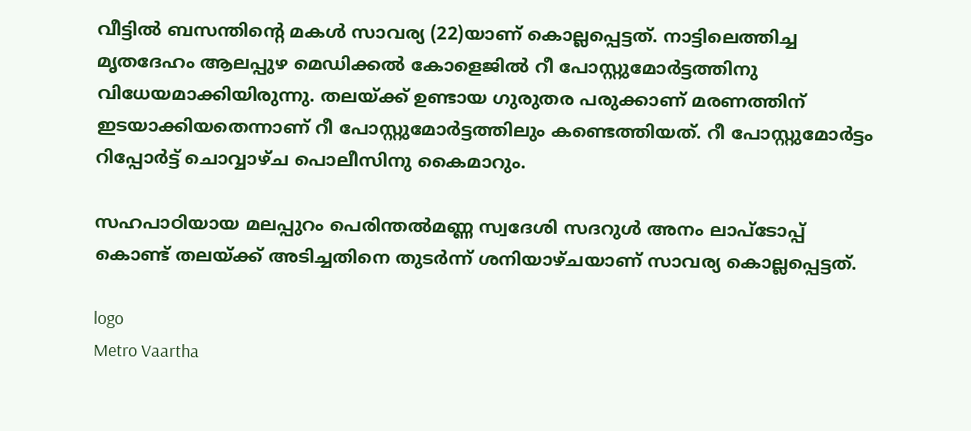വീട്ടിൽ ബസന്തിന്‍റെ മകൾ സാവര്യ (22)യാണ് കൊല്ലപ്പെട്ടത്. നാട്ടിലെത്തിച്ച മൃതദേഹം ആലപ്പുഴ മെഡിക്കൽ കോളെജിൽ റീ പോസ്റ്റുമോർട്ടത്തിനു വിധേയമാക്കിയിരുന്നു. തലയ്ക്ക് ഉണ്ടായ ഗുരുതര പരുക്കാണ് മരണത്തിന് ഇടയാക്കിയതെന്നാണ് റീ പോസ്റ്റുമോർട്ടത്തിലും കണ്ടെത്തിയത്. റീ പോസ്റ്റുമോർട്ടം റിപ്പോർട്ട് ചൊവ്വാഴ്ച പൊലീസിനു കൈമാറും.

സഹപാഠിയായ മലപ്പുറം പെരിന്തൽമണ്ണ സ്വദേശി സദറുൾ അനം ലാപ്ടോപ്പ് കൊണ്ട് തലയ്ക്ക് അടിച്ചതിനെ തുടർന്ന് ശനിയാഴ്ചയാണ് സാവര്യ കൊല്ലപ്പെട്ടത്.

logo
Metro Vaartha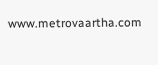www.metrovaartha.com